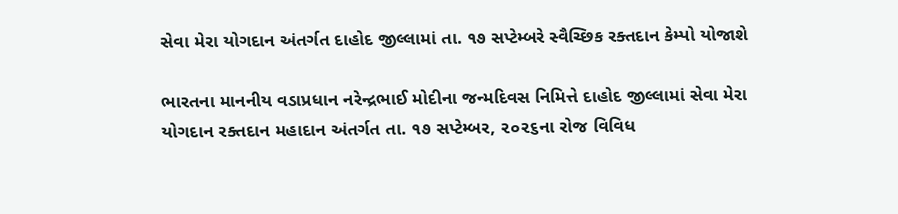સેવા મેરા યોગદાન અંતર્ગત દાહોદ જીલ્લામાં તા. ૧૭ સપ્ટેમ્બરે સ્વૈચ્છિક રક્તદાન કેમ્પો યોજાશે

ભારતના માનનીય વડાપ્રધાન નરેન્દ્રભાઈ મોદીના જન્મદિવસ નિમિત્તે દાહોદ જીલ્લામાં સેવા મેરા યોગદાન રક્તદાન મહાદાન અંતર્ગત તા. ૧૭ સપ્ટેમ્બર, ૨૦૨૬ના રોજ વિવિધ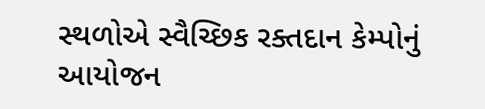સ્થળોએ સ્વૈચ્છિક રક્તદાન કેમ્પોનું આયોજન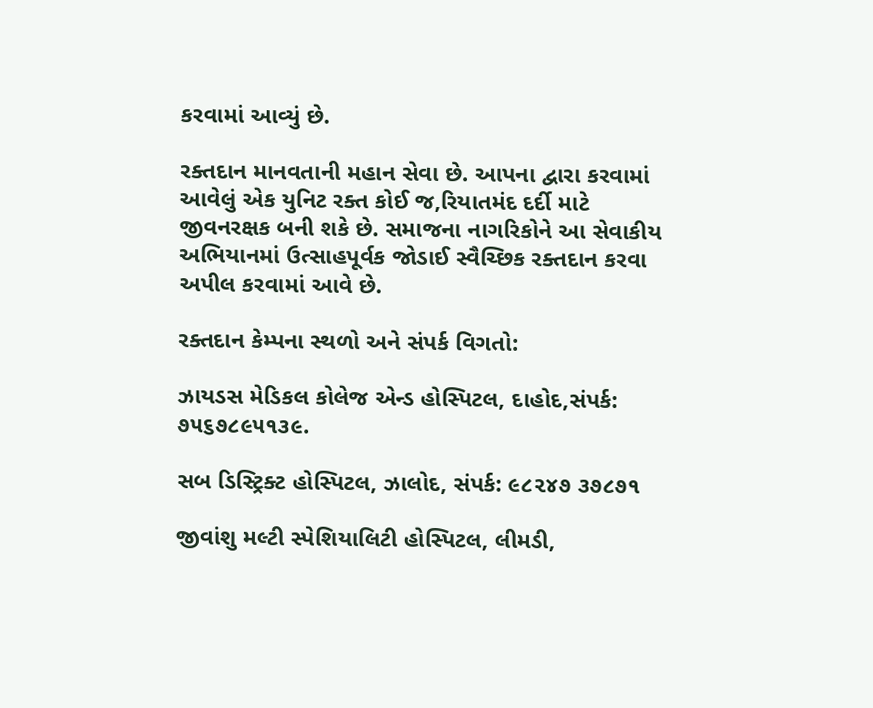કરવામાં આવ્યું છે.

રક્તદાન માનવતાની મહાન સેવા છે. આપના દ્વારા કરવામાં આવેલું એક યુનિટ રક્ત કોઈ જ‚રિયાતમંદ દર્દી માટે જીવનરક્ષક બની શકે છે. સમાજના નાગરિકોને આ સેવાકીય અભિયાનમાં ઉત્સાહપૂર્વક જોડાઈ સ્વૈચ્છિક રક્તદાન કરવા અપીલ કરવામાં આવે છે.

રક્તદાન કેમ્પના સ્થળો અને સંપર્ક વિગતો:

ઝાયડસ મેડિકલ કોલેજ એન્ડ હોસ્પિટલ, દાહોદ,સંપર્ક: ૭૫૬૭૮૯૫૧૩૯.

સબ ડિસ્ટ્રિક્ટ હોસ્પિટલ, ઝાલોદ, સંપર્ક: ૯૮૨૪૭ ૩૭૮૭૧

જીવાંશુ મલ્ટી સ્પેશિયાલિટી હોસ્પિટલ, લીમડી,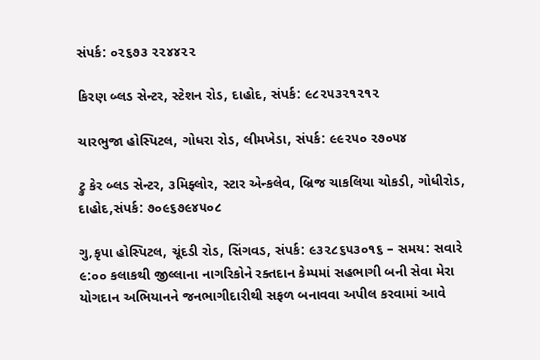સંપર્ક: ૦૨૬૭૩ ૨૨૪૪૨૨

કિરણ બ્લડ સેન્ટર, સ્ટેશન રોડ, દાહોદ, સંપર્ક: ૯૮૨૫૩૨૧૨૧૨

ચારભુજા હોસ્પિટલ, ગોધરા રોડ, લીમખેડા, સંપર્ક: ૯૯૨૫૦ ૨૭૦૫૪

ટ્રુ કેર બ્લડ સેન્ટર, ૩મિફ્લોર, સ્ટાર એન્કલેવ, બ્રિજ ચાકલિયા ચોકડી, ગોધીરોડ, દાહોદ,સંપર્ક: ૭૦૯૬૭૯૪૫૦૮

ગુ‚કૃપા હોસ્પિટલ, ચૂંદડી રોડ, સિંગવડ, સંપર્ક: ૯૩૨૮૬૫૩૦૧૬ – સમય: સવારે ૯:૦૦ કલાકથી જીલ્લાના નાગરિકોને રક્તદાન કેમ્પમાં સહભાગી બની સેવા મેરા યોગદાન અભિયાનને જનભાગીદારીથી સફળ બનાવવા અપીલ કરવામાં આવે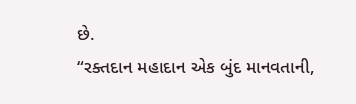છે.
“રક્તદાન મહાદાન એક બુંદ માનવતાની,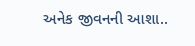અનેક જીવનની આશા..